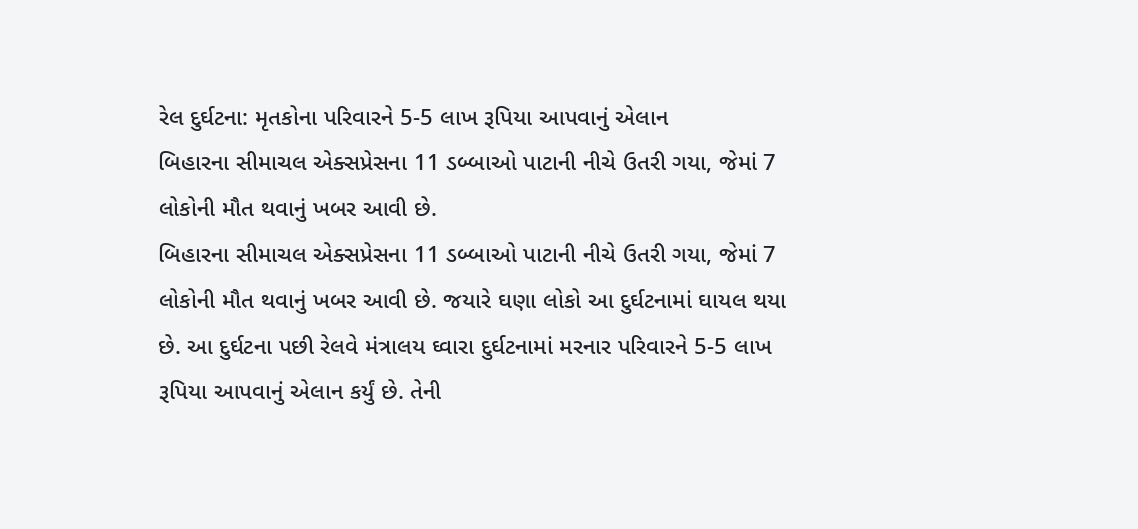રેલ દુર્ઘટના: મૃતકોના પરિવારને 5-5 લાખ રૂપિયા આપવાનું એલાન
બિહારના સીમાચલ એક્સપ્રેસના 11 ડબ્બાઓ પાટાની નીચે ઉતરી ગયા, જેમાં 7 લોકોની મૌત થવાનું ખબર આવી છે.
બિહારના સીમાચલ એક્સપ્રેસના 11 ડબ્બાઓ પાટાની નીચે ઉતરી ગયા, જેમાં 7 લોકોની મૌત થવાનું ખબર આવી છે. જયારે ઘણા લોકો આ દુર્ઘટનામાં ઘાયલ થયા છે. આ દુર્ઘટના પછી રેલવે મંત્રાલય ઘ્વારા દુર્ઘટનામાં મરનાર પરિવારને 5-5 લાખ રૂપિયા આપવાનું એલાન કર્યું છે. તેની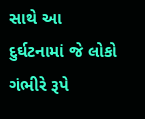સાથે આ દુર્ઘટનામાં જે લોકો ગંભીરે રૂપે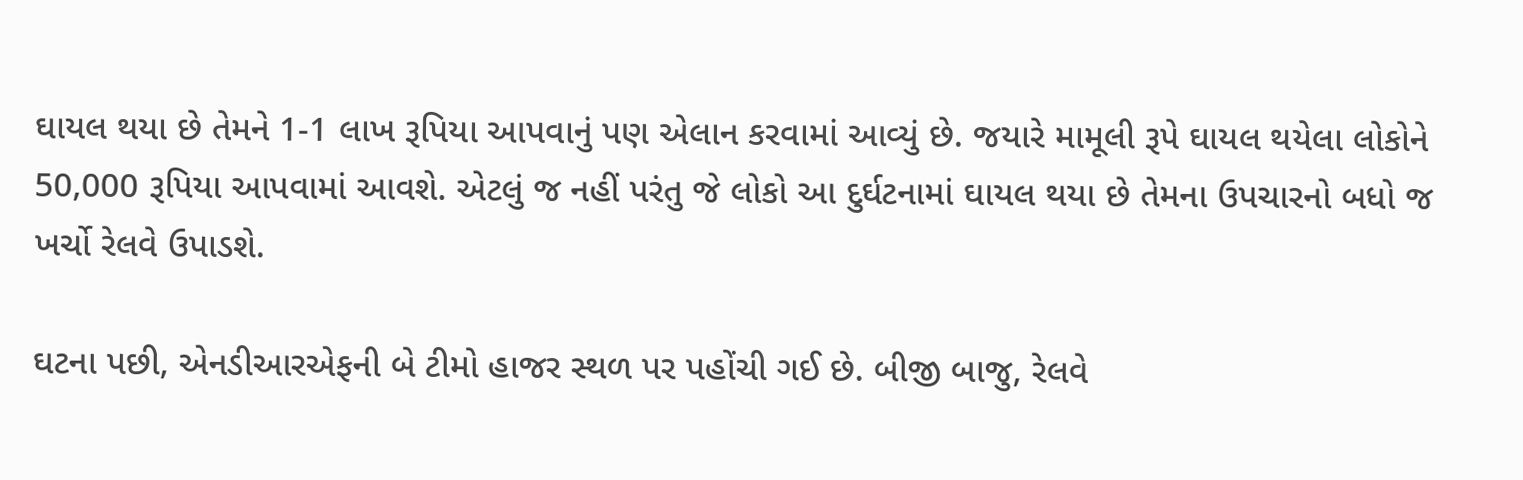ઘાયલ થયા છે તેમને 1-1 લાખ રૂપિયા આપવાનું પણ એલાન કરવામાં આવ્યું છે. જયારે મામૂલી રૂપે ઘાયલ થયેલા લોકોને 50,000 રૂપિયા આપવામાં આવશે. એટલું જ નહીં પરંતુ જે લોકો આ દુર્ઘટનામાં ઘાયલ થયા છે તેમના ઉપચારનો બધો જ ખર્ચો રેલવે ઉપાડશે.

ઘટના પછી, એનડીઆરએફની બે ટીમો હાજર સ્થળ પર પહોંચી ગઈ છે. બીજી બાજુ, રેલવે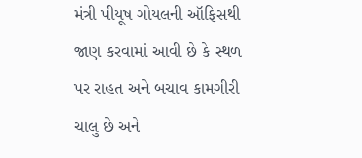મંત્રી પીયૂષ ગોયલની ઑફિસથી જાણ કરવામાં આવી છે કે સ્થળ પર રાહત અને બચાવ કામગીરી ચાલુ છે અને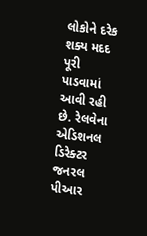લોકોને દરેક શક્ય મદદ પૂરી પાડવામાં આવી રહી છે. રેલવેના એડિશનલ ડિરેક્ટર જનરલ પીઆર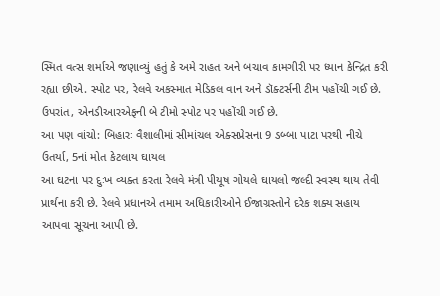સ્મિત વત્સ શર્માએ જણાવ્યું હતું કે અમે રાહત અને બચાવ કામગીરી પર ધ્યાન કેન્દ્રિત કરી રહ્યા છીએ. સ્પોટ પર, રેલવે અકસ્માત મેડિકલ વાન અને ડૉક્ટર્સની ટીમ પહોંચી ગઈ છે. ઉપરાંત, એનડીઆરએફની બે ટીમો સ્પોટ પર પહોંચી ગઈ છે.
આ પણ વાંચો: બિહારઃ વૈશાલીમાં સીમાંચલ એક્સપ્રેસના 9 ડબ્બા પાટા પરથી નીચે ઉતર્યા, 5નાં મોત કેટલાય ઘાયલ
આ ઘટના પર દુઃખ વ્યક્ત કરતા રેલવે મંત્રી પીયૂષ ગોયલે ઘાયલો જલ્દી સ્વસ્થ થાય તેવી પ્રાર્થના કરી છે. રેલવે પ્રધાનએ તમામ અધિકારીઓને ઈજાગ્રસ્તોને દરેક શક્ય સહાય આપવા સૂચના આપી છે.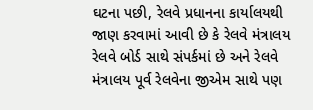ઘટના પછી, રેલવે પ્રધાનના કાર્યાલયથી જાણ કરવામાં આવી છે કે રેલવે મંત્રાલય રેલવે બોર્ડ સાથે સંપર્કમાં છે અને રેલવે મંત્રાલય પૂર્વ રેલવેના જીએમ સાથે પણ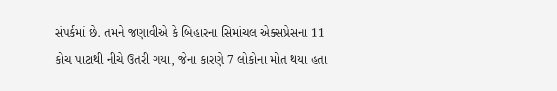સંપર્કમાં છે. તમને જણાવીએ કે બિહારના સિમાંચલ એક્સપ્રેસના 11 કોચ પાટાથી નીચે ઉતરી ગયા, જેના કારણે 7 લોકોના મોત થયા હતા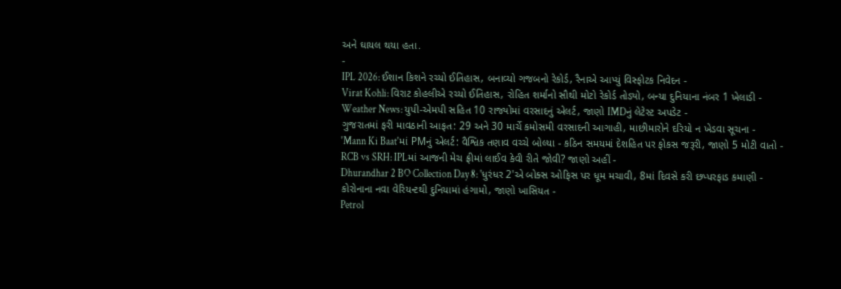અને ઘાયલ થયા હતા.
-
IPL 2026: ઈશાન કિશને રચ્યો ઈતિહાસ, બનાવ્યો ગજબનો રેકોર્ડ, રૈનાએ આપ્યું વિસ્ફોટક નિવેદન -
Virat Kohli: વિરાટ કોહલીએ રચ્યો ઈતિહાસ, રોહિત શર્માનો સૌથી મોટો રેકોર્ડ તોડ્યો, બન્યા દુનિયાના નંબર 1 ખેલાડી -
Weather News: યુપી-એમપી સહિત 10 રાજ્યોમાં વરસાદનું એલર્ટ, જાણો IMDનું લેટેસ્ટ અપડેટ -
ગુજરાતમાં ફરી માવઠાની આફત: 29 અને 30 માર્ચે કમોસમી વરસાદની આગાહી, માછીમારોને દરિયો ન ખેડવા સૂચના -
'Mann Ki Baat'માં PMનું એલર્ટ: વૈશ્વિક તણાવ વચ્ચે બોલ્યા - કઠિન સમયમાં દેશહિત પર ફોકસ જરૂરી, જાણો 5 મોટી વાતો -
RCB vs SRH: IPLમાં આજની મેચ ફ્રીમાં લાઈવ કેવી રીતે જોવી? જાણો અહીં -
Dhurandhar 2 BO Collection Day 8: 'ધુરંધર 2'એ બોક્સ ઓફિસ પર ધૂમ મચાવી, 8માં દિવસે કરી છપ્પરફાડ કમાણી -
કોરોનાના નવા વેરિયન્ટથી દુનિયામાં હંગામો, જાણો ખાસિયત -
Petrol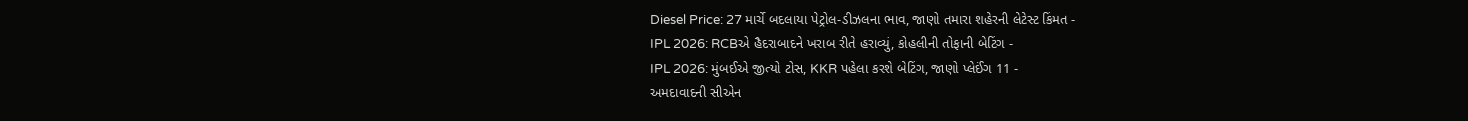Diesel Price: 27 માર્ચે બદલાયા પેટ્રોલ-ડીઝલના ભાવ, જાણો તમારા શહેરની લેટેસ્ટ કિંમત -
IPL 2026: RCBએ હૈદરાબાદને ખરાબ રીતે હરાવ્યું, કોહલીની તોફાની બેટિંગ -
IPL 2026: મુંબઈએ જીત્યો ટોસ, KKR પહેલા કરશે બેટિંગ, જાણો પ્લેઈંગ 11 -
અમદાવાદની સીએન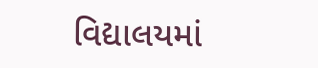વિદ્યાલયમાં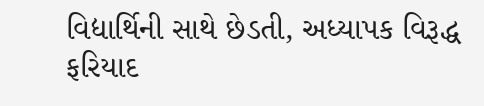વિદ્યાર્થિની સાથે છેડતી, અધ્યાપક વિરૂદ્ધ ફરિયાદ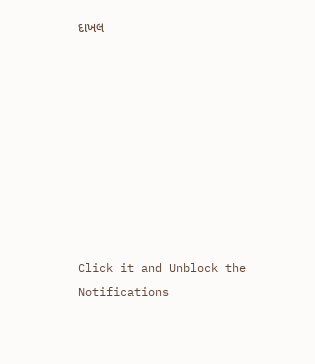દાખલ









Click it and Unblock the Notifications